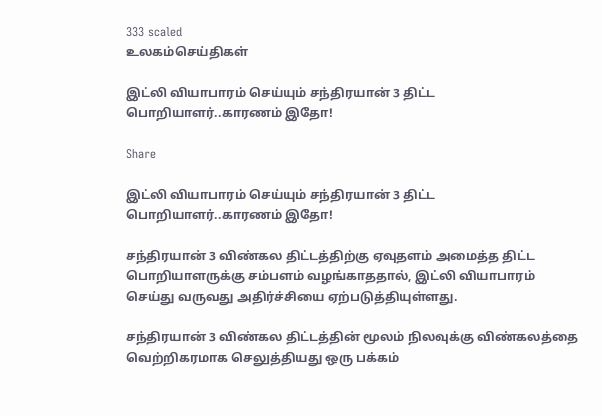333 scaled
உலகம்செய்திகள்

இட்லி வியாபாரம் செய்யும் சந்திரயான் 3 திட்ட பொறியாளர்..காரணம் இதோ!

Share

இட்லி வியாபாரம் செய்யும் சந்திரயான் 3 திட்ட பொறியாளர்..காரணம் இதோ!

சந்திரயான் 3 விண்கல திட்டத்திற்கு ஏவுதளம் அமைத்த திட்ட பொறியாளருக்கு சம்பளம் வழங்காததால், இட்லி வியாபாரம் செய்து வருவது அதிர்ச்சியை ஏற்படுத்தியுள்ளது.

சந்திரயான் 3 விண்கல திட்டத்தின் மூலம் நிலவுக்கு விண்கலத்தை வெற்றிகரமாக செலுத்தியது ஒரு பக்கம்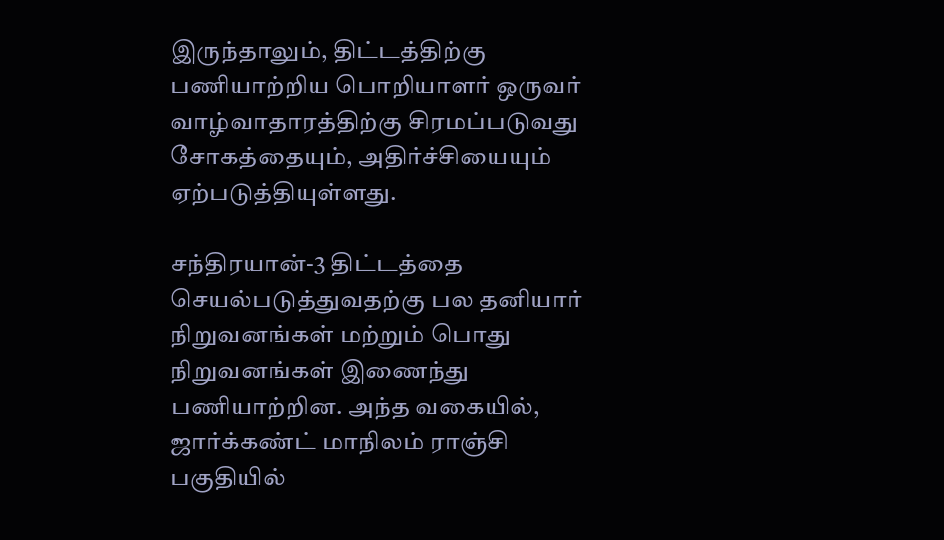இருந்தாலும், திட்டத்திற்கு பணியாற்றிய பொறியாளர் ஒருவர் வாழ்வாதாரத்திற்கு சிரமப்படுவது சோகத்தையும், அதிர்ச்சியையும் ஏற்படுத்தியுள்ளது.

சந்திரயான்-3 திட்டத்தை செயல்படுத்துவதற்கு பல தனியார் நிறுவனங்கள் மற்றும் பொது நிறுவனங்கள் இணைந்து பணியாற்றின. அந்த வகையில், ஜார்க்கண்ட் மாநிலம் ராஞ்சி பகுதியில்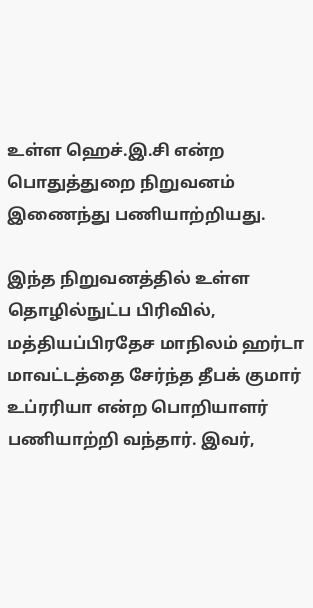உள்ள ஹெச்.இ.சி என்ற பொதுத்துறை நிறுவனம் இணைந்து பணியாற்றியது.

இந்த நிறுவனத்தில் உள்ள தொழில்நுட்ப பிரிவில், மத்தியப்பிரதேச மாநிலம் ஹர்டா மாவட்டத்தை சேர்ந்த தீபக் குமார் உப்ரரியா என்ற பொறியாளர் பணியாற்றி வந்தார். இவர்,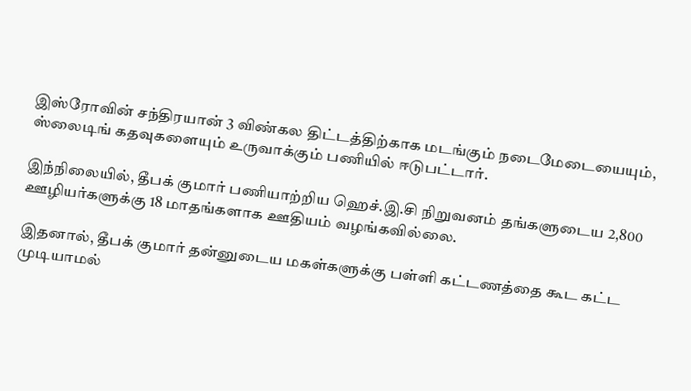இஸ்ரோவின் சந்திரயான் 3 விண்கல திட்டத்திற்காக மடங்கும் நடைமேடையையும், ஸ்லைடிங் கதவுகளையும் உருவாக்கும் பணியில் ஈடுபட்டார்.

இந்நிலையில், தீபக் குமார் பணியாற்றிய ஹெச்.இ.சி நிறுவனம் தங்களுடைய 2,800 ஊழியர்களுக்கு 18 மாதங்களாக ஊதியம் வழங்கவில்லை.

இதனால், தீபக் குமார் தன்னுடைய மகள்களுக்கு பள்ளி கட்டணத்தை கூட கட்ட முடியாமல்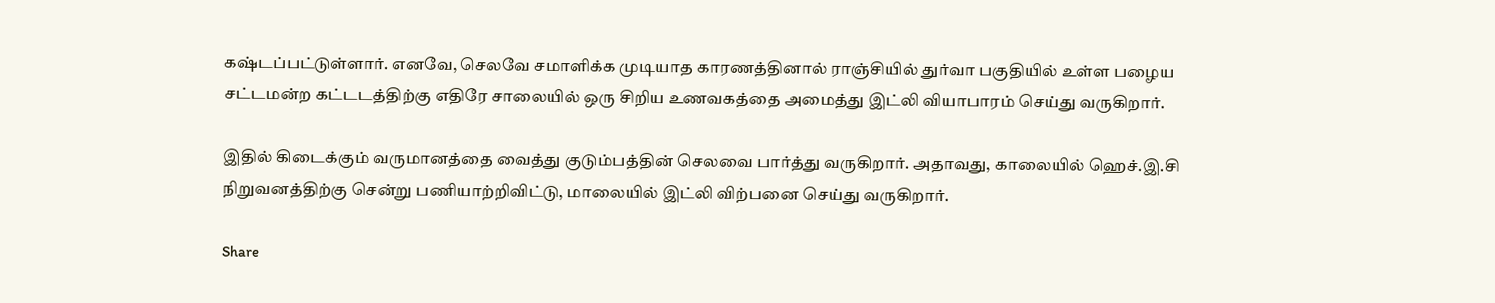கஷ்டப்பட்டுள்ளார். எனவே, செலவே சமாளிக்க முடியாத காரணத்தினால் ராஞ்சியில் துர்வா பகுதியில் உள்ள பழைய சட்டமன்ற கட்டடத்திற்கு எதிரே சாலையில் ஒரு சிறிய உணவகத்தை அமைத்து இட்லி வியாபாரம் செய்து வருகிறார்.

இதில் கிடைக்கும் வருமானத்தை வைத்து குடும்பத்தின் செலவை பார்த்து வருகிறார். அதாவது, காலையில் ஹெச்.இ.சி நிறுவனத்திற்கு சென்று பணியாற்றிவிட்டு, மாலையில் இட்லி விற்பனை செய்து வருகிறார்.

Share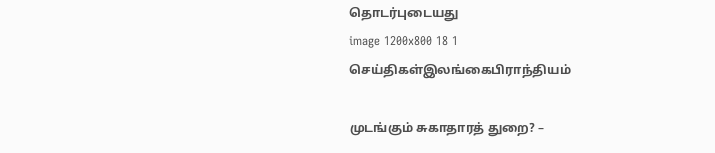தொடர்புடையது
image 1200x800 18 1
செய்திகள்இலங்கைபிராந்தியம்

முடங்கும் சுகாதாரத் துறை? –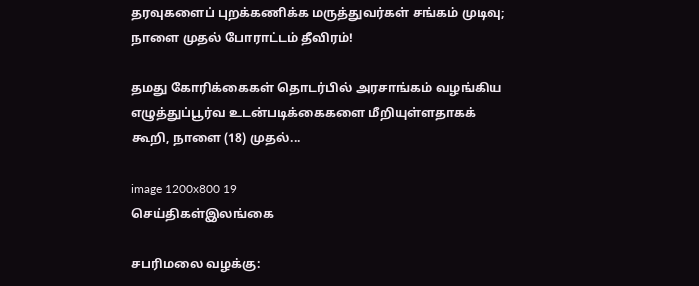தரவுகளைப் புறக்கணிக்க மருத்துவர்கள் சங்கம் முடிவு; நாளை முதல் போராட்டம் தீவிரம்!

தமது கோரிக்கைகள் தொடர்பில் அரசாங்கம் வழங்கிய எழுத்துப்பூர்வ உடன்படிக்கைகளை மீறியுள்ளதாகக் கூறி, நாளை (18) முதல்...

image 1200x800 19
செய்திகள்இலங்கை

சபரிமலை வழக்கு: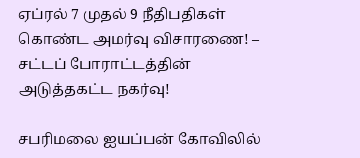ஏப்ரல் 7 முதல் 9 நீதிபதிகள் கொண்ட அமர்வு விசாரணை! – சட்டப் போராட்டத்தின் அடுத்தகட்ட நகர்வு!

சபரிமலை ஐயப்பன் கோவிலில்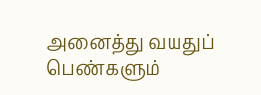அனைத்து வயதுப் பெண்களும்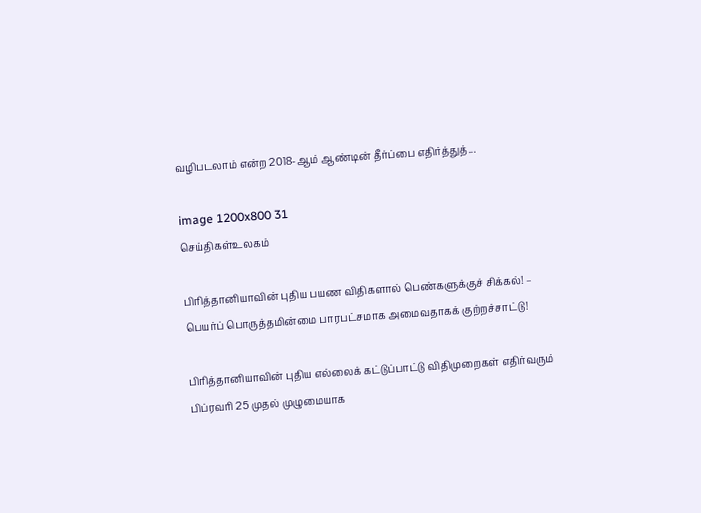வழிபடலாம் என்ற 2018-ஆம் ஆண்டின் தீர்ப்பை எதிர்த்துத்...

image 1200x800 31
செய்திகள்உலகம்

பிரித்தானியாவின் புதிய பயண விதிகளால் பெண்களுக்குச் சிக்கல்! – பெயர்ப் பொருத்தமின்மை பாரபட்சமாக அமைவதாகக் குற்றச்சாட்டு!

பிரித்தானியாவின் புதிய எல்லைக் கட்டுப்பாட்டு விதிமுறைகள் எதிர்வரும் பிப்ரவரி 25 முதல் முழுமையாக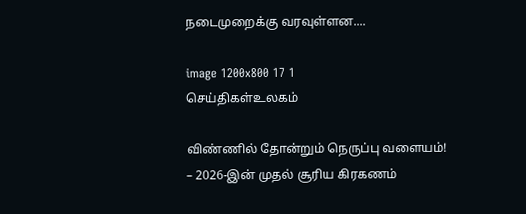நடைமுறைக்கு வரவுள்ளன....

image 1200x800 17 1
செய்திகள்உலகம்

விண்ணில் தோன்றும் நெருப்பு வளையம்! – 2026-இன் முதல் சூரிய கிரகணம்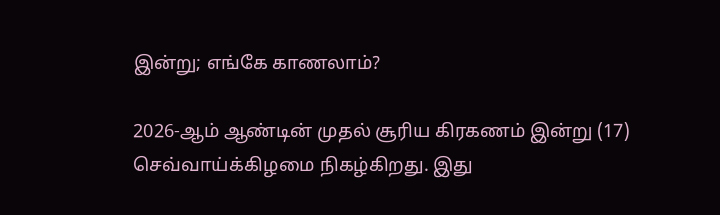இன்று; எங்கே காணலாம்?

2026-ஆம் ஆண்டின் முதல் சூரிய கிரகணம் இன்று (17) செவ்வாய்க்கிழமை நிகழ்கிறது. இது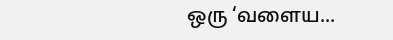ஒரு ‘வளைய...